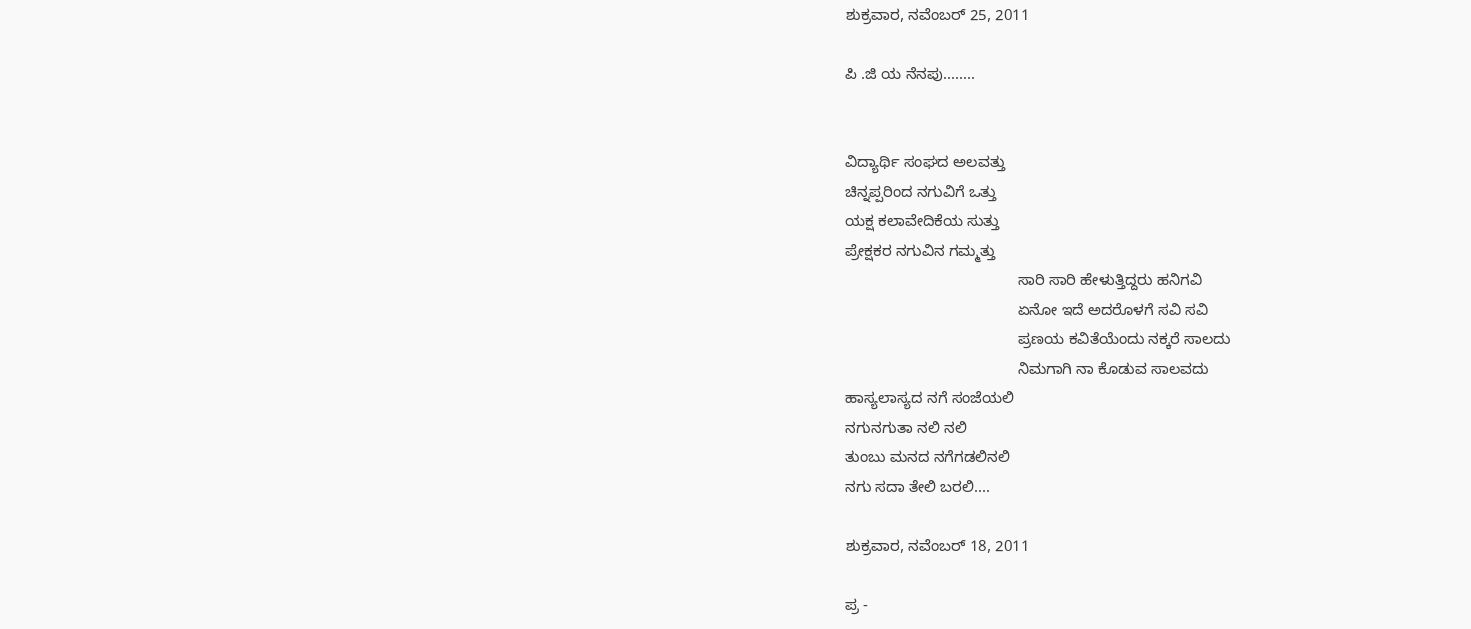ಶುಕ್ರವಾರ, ನವೆಂಬರ್ 25, 2011

ಪಿ .ಜಿ ಯ ನೆನಪು........


ವಿದ್ಯಾರ್ಥಿ ಸಂಘದ ಅಲವತ್ತು
ಚಿನ್ನಪ್ಪರಿಂದ ನಗುವಿಗೆ ಒತ್ತು
ಯಕ್ಷ ಕಲಾವೇದಿಕೆಯ ಸುತ್ತು
ಪ್ರೇಕ್ಷಕರ ನಗುವಿನ ಗಮ್ಮತ್ತು
                                        ಸಾರಿ ಸಾರಿ ಹೇಳುತ್ತಿದ್ದರು ಹನಿಗವಿ
                                        ಏನೋ ಇದೆ ಅದರೊಳಗೆ ಸವಿ ಸವಿ
                                        ಪ್ರಣಯ ಕವಿತೆಯೆಂದು ನಕ್ಕರೆ ಸಾಲದು
                                        ನಿಮಗಾಗಿ ನಾ ಕೊಡುವ ಸಾಲವದು
ಹಾಸ್ಯಲಾಸ್ಯದ ನಗೆ ಸಂಜೆಯಲಿ
ನಗುನಗುತಾ ನಲಿ ನಲಿ
ತುಂಬು ಮನದ ನಗೆಗಡಲಿನಲಿ
ನಗು ಸದಾ ತೇಲಿ ಬರಲಿ....

ಶುಕ್ರವಾರ, ನವೆಂಬರ್ 18, 2011

ಪ್ರ -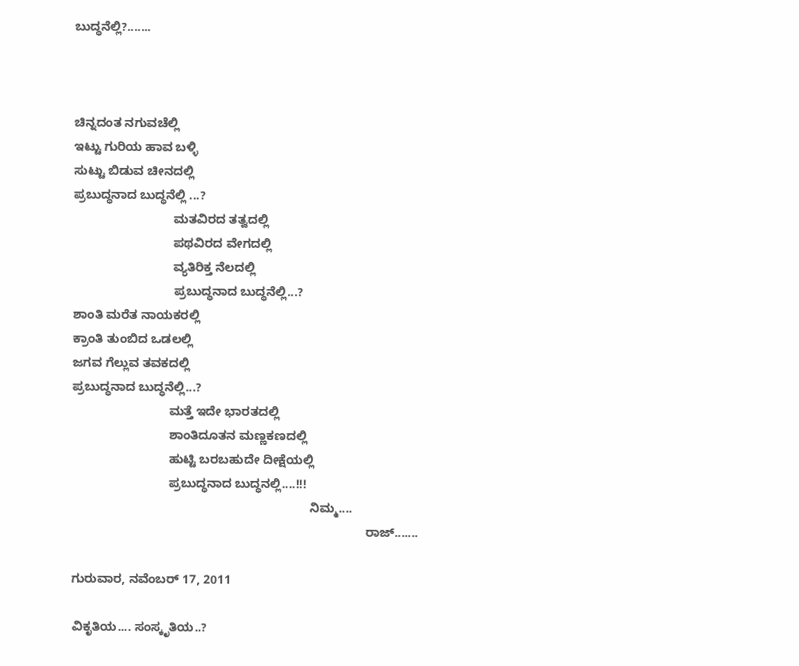ಬುದ್ಧನೆಲ್ಲಿ?.......



ಚಿನ್ನದಂತ ನಗುವಚೆಲ್ಲಿ
ಇಟ್ಟು ಗುರಿಯ ಹಾವ ಬಳ್ಳಿ
ಸುಟ್ಟು ಬಿಡುವ ಚೀನದಲ್ಲಿ
ಪ್ರಬುದ್ಧನಾದ ಬುದ್ಧನೆಲ್ಲಿ ...?
                             ಮತವಿರದ ತತ್ವದಲ್ಲಿ
                             ಪಥವಿರದ ವೇಗದಲ್ಲಿ
                             ವ್ಯತಿರಿಕ್ತ ನೆಲದಲ್ಲಿ
                             ಪ್ರಬುದ್ಧನಾದ ಬುದ್ಧನೆಲ್ಲಿ...?
ಶಾಂತಿ ಮರೆತ ನಾಯಕರಲ್ಲಿ
ಕ್ರಾಂತಿ ತುಂಬಿದ ಒಡಲಲ್ಲಿ
ಜಗವ ಗೆಲ್ಲುವ ತವಕದಲ್ಲಿ
ಪ್ರಬುದ್ಧನಾದ ಬುದ್ಧನೆಲ್ಲಿ...?
                            ಮತ್ತೆ ಇದೇ ಭಾರತದಲ್ಲಿ
                            ಶಾಂತಿದೂತನ ಮಣ್ಣಕಣದಲ್ಲಿ
                            ಹುಟ್ಟಿ ಬರಬಹುದೇ ದೀಕ್ಷೆಯಲ್ಲಿ
                            ಪ್ರಬುದ್ಧನಾದ ಬುದ್ಧನಲ್ಲಿ....!!!
                                                                     ನಿಮ್ಮ....
                                                                                     ರಾಜ್.......

ಗುರುವಾರ, ನವೆಂಬರ್ 17, 2011

ವಿಕೃತಿಯ.... ಸಂಸ್ಕೃತಿಯ..?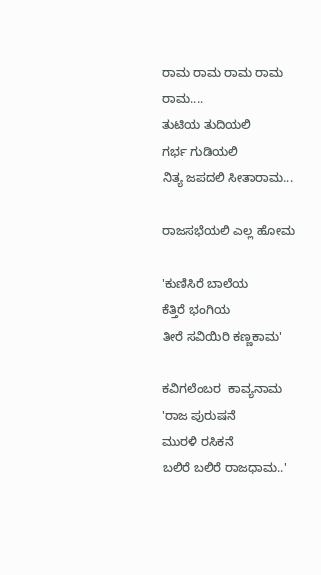ರಾಮ ರಾಮ ರಾಮ ರಾಮ ರಾಮ....
ತುಟಿಯ ತುದಿಯಲಿ
ಗರ್ಭ ಗುಡಿಯಲಿ
ನಿತ್ಯ ಜಪದಲಿ ಸೀತಾರಾಮ...

ರಾಜಸಭೆಯಲಿ ಎಲ್ಲ ಹೋಮ

'ಕುಣಿಸಿರೆ ಬಾಲೆಯ
ಕೆತ್ತಿರೆ ಭಂಗಿಯ
ತೀರೆ ಸವಿಯಿರಿ ಕಣ್ಣಕಾಮ'

ಕವಿಗಲೆಂಬರ  ಕಾವ್ಯನಾಮ
'ರಾಜ ಪುರುಷನೆ
ಮುರಳಿ ರಸಿಕನೆ
ಬಲಿರೆ ಬಲಿರೆ ರಾಜಧಾಮ..'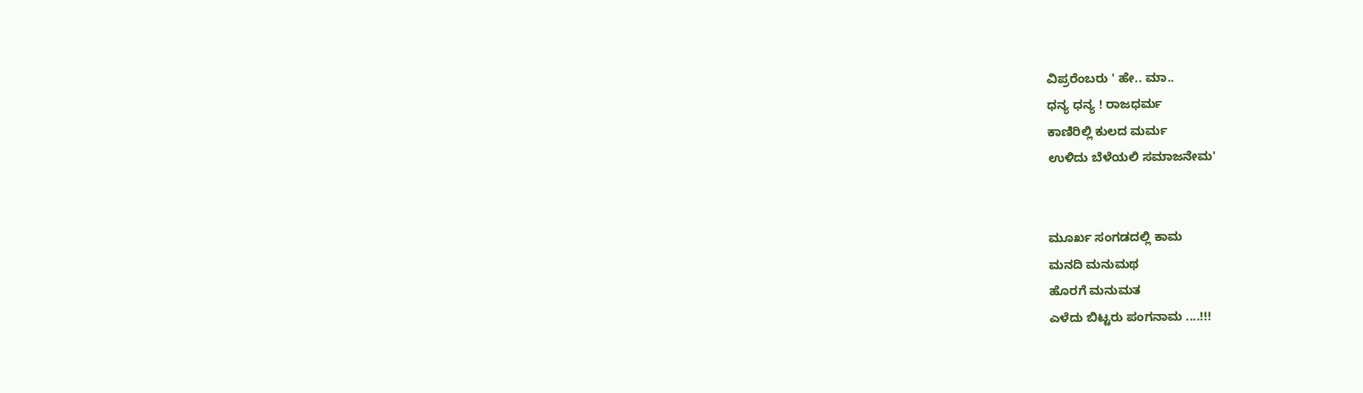ವಿಪ್ರರೆಂಬರು ' ಹೇ.. ಮಾ..
ಧನ್ಯ ಧನ್ಯ ! ರಾಜಧರ್ಮ
ಕಾಣಿರಿಲ್ಲಿ ಕುಲದ ಮರ್ಮ
ಉಳಿದು ಬೆಳೆಯಲಿ ಸಮಾಜನೇಮ'


ಮೂರ್ಖ ಸಂಗಡದಲ್ಲಿ ಕಾಮ
ಮನದಿ ಮನುಮಥ
ಹೊರಗೆ ಮನುಮತ
ಎಳೆದು ಬಿಟ್ಟರು ಪಂಗನಾಮ ....!!!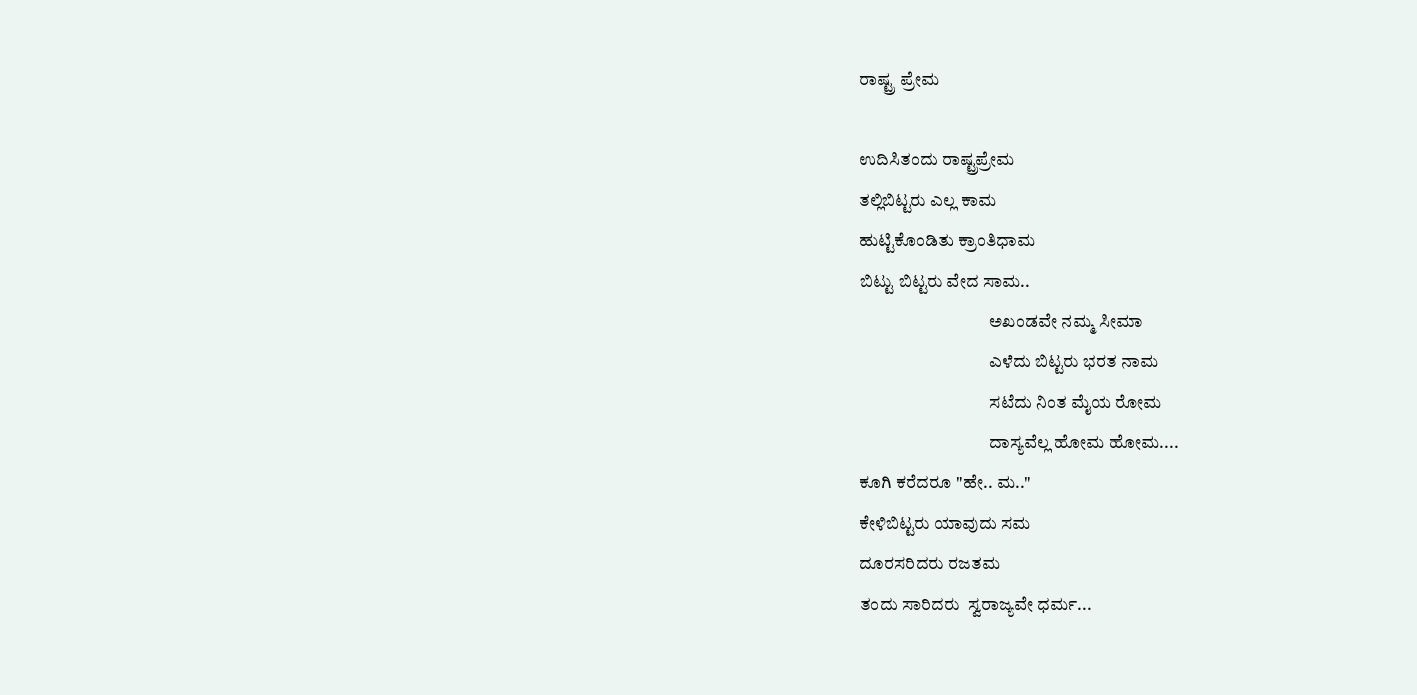ರಾಷ್ಟ್ರ ಪ್ರೇಮ

ಉದಿಸಿತಂದು ರಾಷ್ಟ್ರಪ್ರೇಮ
ತಲ್ಲಿಬಿಟ್ಟರು ಎಲ್ಲ ಕಾಮ
ಹುಟ್ಟಿಕೊಂಡಿತು ಕ್ರಾಂತಿಧಾಮ
ಬಿಟ್ಟು ಬಿಟ್ಟರು ವೇದ ಸಾಮ..
                                     ಅಖಂಡವೇ ನಮ್ಮ ಸೀಮಾ
                                     ಎಳೆದು ಬಿಟ್ಟರು ಭರತ ನಾಮ
                                     ಸಟೆದು ನಿಂತ ಮೈಯ ರೋಮ
                                     ದಾಸ್ಯವೆಲ್ಲ ಹೋಮ ಹೋಮ....
ಕೂಗಿ ಕರೆದರೂ "ಹೇ.. ಮ.."
ಕೇಳಿಬಿಟ್ಟರು ಯಾವುದು ಸಮ
ದೂರಸರಿದರು ರಜತಮ
ತಂದು ಸಾರಿದರು  ಸ್ವರಾಜ್ಯವೇ ಧರ್ಮ...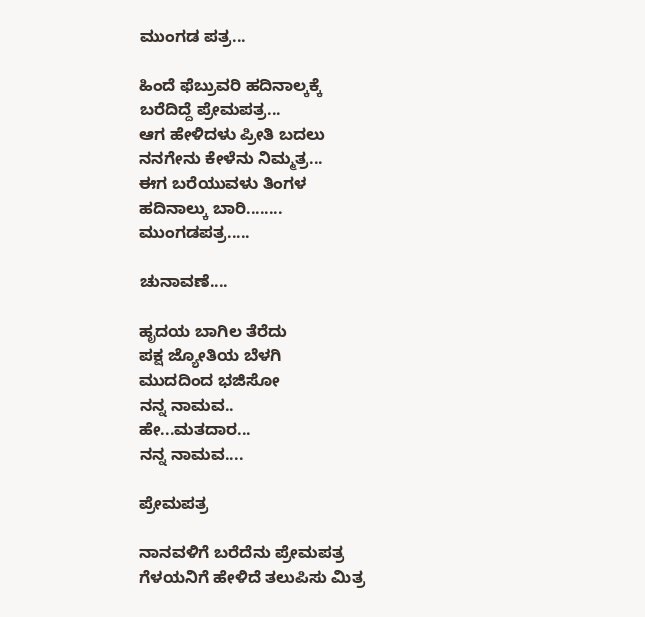ಮುಂಗಡ ಪತ್ರ...

ಹಿಂದೆ ಫೆಬ್ರುವರಿ ಹದಿನಾಲ್ಕಕ್ಕೆ
ಬರೆದಿದ್ದೆ ಪ್ರೇಮಪತ್ರ...
ಆಗ ಹೇಳಿದಳು ಪ್ರೀತಿ ಬದಲು
ನನಗೇನು ಕೇಳೆನು ನಿಮ್ಮತ್ರ...
ಈಗ ಬರೆಯುವಳು ತಿಂಗಳ
ಹದಿನಾಲ್ಕು ಬಾರಿ........
ಮುಂಗಡಪತ್ರ.....

ಚುನಾವಣೆ....

ಹೃದಯ ಬಾಗಿಲ ತೆರೆದು
ಪಕ್ಷ ಜ್ಯೋತಿಯ ಬೆಳಗಿ
ಮುದದಿಂದ ಭಜಿಸೋ
ನನ್ನ ನಾಮವ..
ಹೇ...ಮತದಾರ...
ನನ್ನ ನಾಮವ....

ಪ್ರೇಮಪತ್ರ

ನಾನವಳಿಗೆ ಬರೆದೆನು ಪ್ರೇಮಪತ್ರ
ಗೆಳಯನಿಗೆ ಹೇಳಿದೆ ತಲುಪಿಸು ಮಿತ್ರ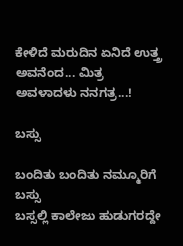ಕೇಳಿದೆ ಮರುದಿನ ಏನಿದೆ ಉತ್ತ್ರ
ಅವನೆಂದ... ಮಿತ್ರ ಅವಳಾದಳು ನನಗತ್ರ...!

ಬಸ್ಸು

ಬಂದಿತು ಬಂದಿತು ನಮ್ಮೂರಿಗೆ ಬಸ್ಸು
ಬಸ್ಸಲ್ಲಿ ಕಾಲೇಜು ಹುಡುಗರದ್ದೇ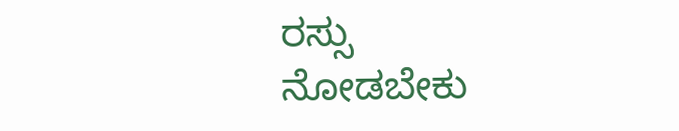ರಸ್ಸು
ನೋಡಬೇಕು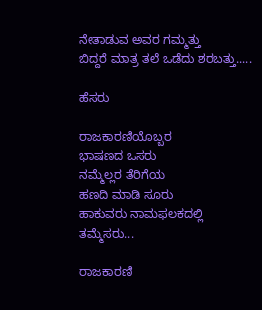ನೇತಾಡುವ ಅವರ ಗಮ್ಮತ್ತು
ಬಿದ್ದರೆ ಮಾತ್ರ ತಲೆ ಒಡೆದು ಶರಬತ್ತು.....

ಹೆಸರು

ರಾಜಕಾರಣಿಯೊಬ್ಬರ
ಭಾಷಣದ ಒಸರು
ನಮ್ಮೆಲ್ಲರ ತೆರಿಗೆಯ
ಹಣದಿ ಮಾಡಿ ಸೂರು
ಹಾಕುವರು ನಾಮಫಲಕದಲ್ಲಿ
ತಮ್ಮೆಸರು...

ರಾಜಕಾರಣಿ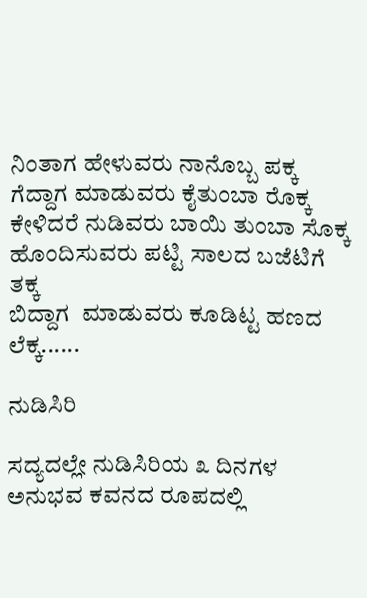ನಿಂತಾಗ ಹೇಳುವರು ನಾನೊಬ್ಬ ಪಕ್ಕ
ಗೆದ್ದಾಗ ಮಾಡುವರು ಕೈತುಂಬಾ ರೊಕ್ಕ
ಕೇಳಿದರೆ ನುಡಿವರು ಬಾಯಿ ತುಂಬಾ ಸೊಕ್ಕ
ಹೊಂದಿಸುವರು ಪಟ್ಟಿ ಸಾಲದ ಬಜೆಟಿಗೆ ತಕ್ಕ
ಬಿದ್ದಾಗ  ಮಾಡುವರು ಕೂಡಿಟ್ಟ ಹಣದ ಲೆಕ್ಕ......

ನುಡಿಸಿರಿ

ಸದ್ಯದಲ್ಲೇ ನುಡಿಸಿರಿಯ ೩ ದಿನಗಳ ಅನುಭವ ಕವನದ ರೂಪದಲ್ಲಿ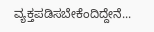ವ್ಯಕ್ತಪಡಿಸಬೇಕೆಂದಿದ್ದೇನೆ...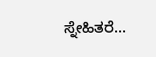ಸ್ನೇಹಿತರೆ...